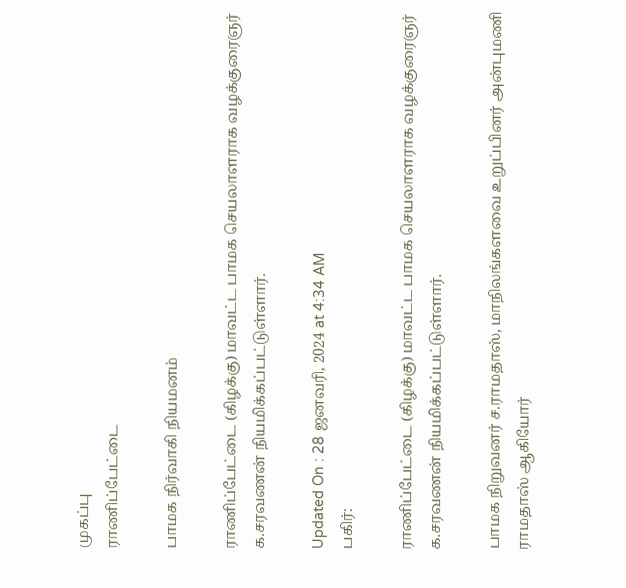முகப்பு
ராணிப்பேட்டை

பாமக நிர்வாகி நியமனம்

ராணிப்பேட்டை (கிழக்கு) மாவட்ட பாமக செயலாளராக வழக்குரைஞர் க.சரவணன் நியமிக்கப்பட்டுள்ளார்.

Updated On : 28 ஜனவரி, 2024 at 4:34 AM
பகிர்:

ராணிப்பேட்டை (கிழக்கு) மாவட்ட பாமக செயலாளராக வழக்குரைஞர் க.சரவணன் நியமிக்கப்பட்டுள்ளார்.

பாமக நிறுவனர் ச.ராமதாஸ், மாநிலங்களவை உறுப்பினர் அன்புமணி ராமதாஸ் ஆகியோர்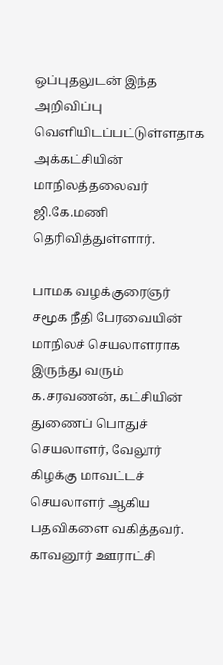ஒப்புதலுடன் இந்த அறிவிப்பு வெளியிடப்பட்டுள்ளதாக அக்கட்சியின் மாநிலத்தலைவர் ஜி.கே.மணி தெரிவித்துள்ளார்.

பாமக வழக்குரைஞர் சமூக நீதி பேரவையின் மாநிலச் செயலாளராக இருந்து வரும் க.சரவணன், கட்சியின் துணைப் பொதுச் செயலாளர், வேலூர் கிழக்கு மாவட்டச் செயலாளர் ஆகிய பதவிகளை வகித்தவர். காவனூர் ஊராட்சி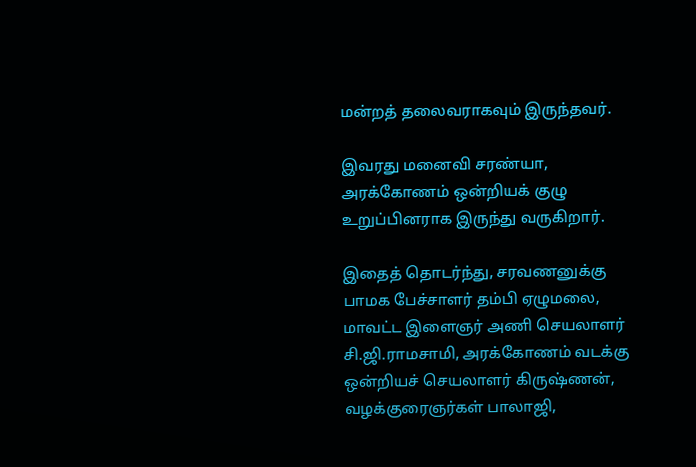மன்றத் தலைவராகவும் இருந்தவர்.

இவரது மனைவி சரண்யா, அரக்கோணம் ஒன்றியக் குழு உறுப்பினராக இருந்து வருகிறார்.

இதைத் தொடர்ந்து, சரவணனுக்கு பாமக பேச்சாளர் தம்பி ஏழுமலை, மாவட்ட இளைஞர் அணி செயலாளர் சி.ஜி.ராமசாமி, அரக்கோணம் வடக்கு ஒன்றியச் செயலாளர் கிருஷ்ணன், வழக்குரைஞர்கள் பாலாஜி,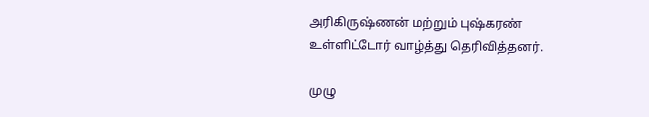அரிகிருஷ்ணன் மற்றும் புஷ்கரண் உள்ளிட்டோர் வாழ்த்து தெரிவித்தனர்.

முழு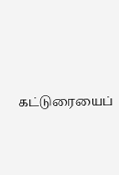கட்டுரையைப்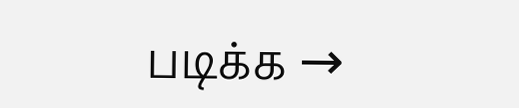படிக்க →